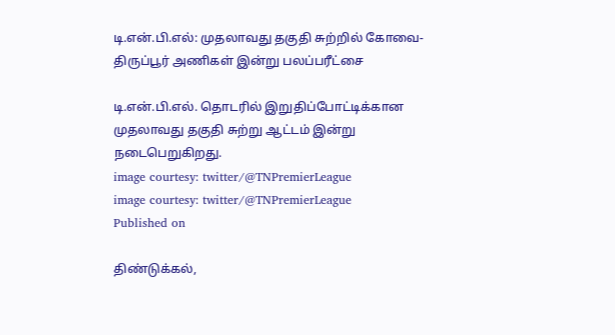டி.என்.பி.எல்: முதலாவது தகுதி சுற்றில் கோவை- திருப்பூர் அணிகள் இன்று பலப்பரீட்சை

டி.என்.பி.எல். தொடரில் இறுதிப்போட்டிக்கான முதலாவது தகுதி சுற்று ஆட்டம் இன்று நடைபெறுகிறது.
image courtesy: twitter/@TNPremierLeague
image courtesy: twitter/@TNPremierLeague
Published on

திண்டுக்கல்,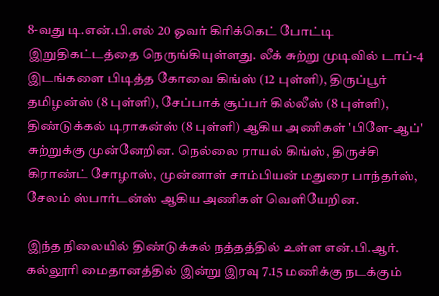8-வது டி.என்.பி.எல் 20 ஓவர் கிரிக்கெட் போட்டி இறுதிகட்டத்தை நெருங்கியுள்ளது. லீக் சுற்று முடிவில் டாப்-4 இடங்களை பிடித்த கோவை கிங்ஸ் (12 புள்ளி), திருப்பூர் தமிழன்ஸ் (8 புள்ளி), சேப்பாக் சூப்பர் கில்லீஸ் (8 புள்ளி), திண்டுக்கல் டிராகன்ஸ் (8 புள்ளி) ஆகிய அணிகள் 'பிளே-ஆப்' சுற்றுக்கு முன்னேறின. நெல்லை ராயல் கிங்ஸ், திருச்சி கிராண்ட் சோழாஸ், முன்னாள் சாம்பியன் மதுரை பாந்தர்ஸ், சேலம் ஸ்பார்டன்ஸ் ஆகிய அணிகள் வெளியேறின.

இந்த நிலையில் திண்டுக்கல் நத்தத்தில் உள்ள என்.பி.ஆர். கல்லூரி மைதானத்தில் இன்று இரவு 7.15 மணிக்கு நடக்கும்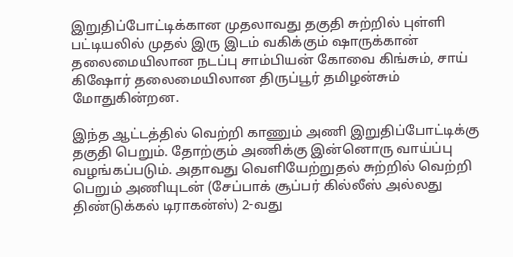இறுதிப்போட்டிக்கான முதலாவது தகுதி சுற்றில் புள்ளி பட்டியலில் முதல் இரு இடம் வகிக்கும் ஷாருக்கான் தலைமையிலான நடப்பு சாம்பியன் கோவை கிங்சும், சாய் கிஷோர் தலைமையிலான திருப்பூர் தமிழன்சும் மோதுகின்றன.

இந்த ஆட்டத்தில் வெற்றி காணும் அணி இறுதிப்போட்டிக்கு தகுதி பெறும். தோற்கும் அணிக்கு இன்னொரு வாய்ப்பு வழங்கப்படும். அதாவது வெளியேற்றுதல் சுற்றில் வெற்றி பெறும் அணியுடன் (சேப்பாக் சூப்பர் கில்லீஸ் அல்லது திண்டுக்கல் டிராகன்ஸ்) 2-வது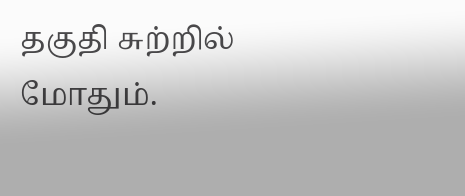தகுதி சுற்றில் மோதும்.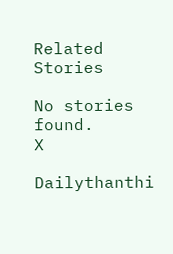Related Stories

No stories found.
X

Dailythanthi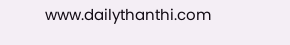www.dailythanthi.com